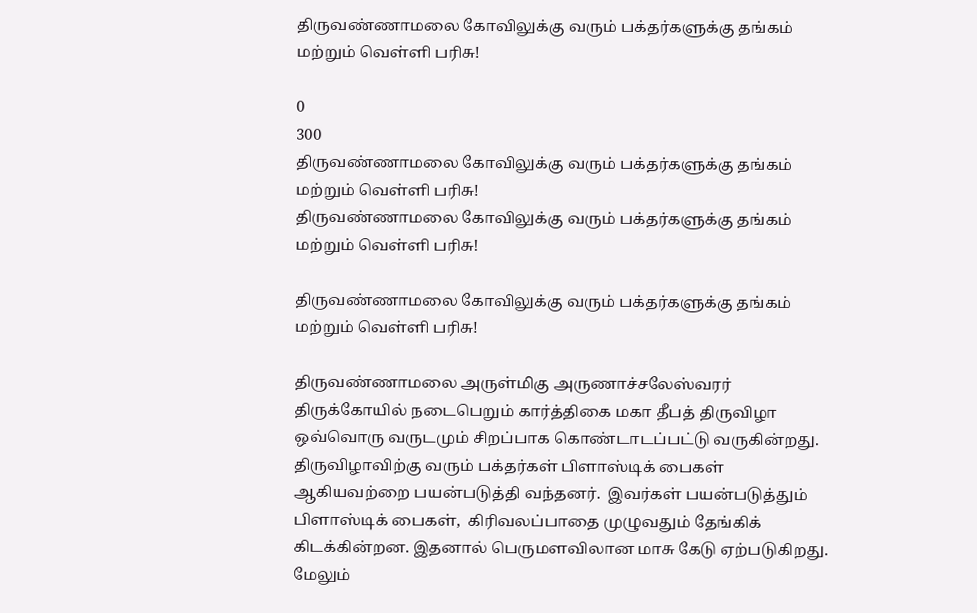திருவண்ணாமலை கோவிலுக்கு வரும் பக்தர்களுக்கு தங்கம் மற்றும் வெள்ளி பரிசு!

0
300
திருவண்ணாமலை கோவிலுக்கு வரும் பக்தர்களுக்கு தங்கம் மற்றும் வெள்ளி பரிசு!
திருவண்ணாமலை கோவிலுக்கு வரும் பக்தர்களுக்கு தங்கம் மற்றும் வெள்ளி பரிசு!

திருவண்ணாமலை கோவிலுக்கு வரும் பக்தர்களுக்கு தங்கம் மற்றும் வெள்ளி பரிசு!

திருவண்ணாமலை அருள்மிகு அருணாச்சலேஸ்வரர் திருக்கோயில் நடைபெறும் கார்த்திகை மகா தீபத் திருவிழா ஒவ்வொரு வருடமும் சிறப்பாக கொண்டாடப்பட்டு வருகின்றது.  திருவிழாவிற்கு வரும் பக்தர்கள் பிளாஸ்டிக் பைகள் ஆகியவற்றை பயன்படுத்தி வந்தனர்.  இவர்கள் பயன்படுத்தும் பிளாஸ்டிக் பைகள்,  கிரிவலப்பாதை முழுவதும் தேங்கிக் கிடக்கின்றன. இதனால் பெருமளவிலான மாசு கேடு ஏற்படுகிறது.  மேலும்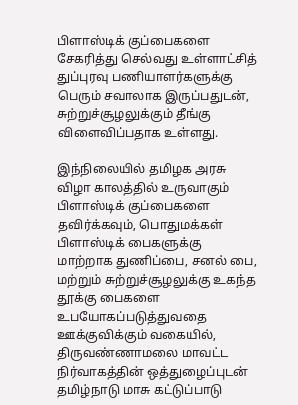பிளாஸ்டிக் குப்பைகளை சேகரித்து செல்வது உள்ளாட்சித் துப்புரவு பணியாளர்களுக்கு பெரும் சவாலாக இருப்பதுடன், சுற்றுச்சூழலுக்கும் தீங்கு விளைவிப்பதாக உள்ளது.

இந்நிலையில் தமிழக அரசு விழா காலத்தில் உருவாகும் பிளாஸ்டிக் குப்பைகளை தவிர்க்கவும், பொதுமக்கள் பிளாஸ்டிக் பைகளுக்கு மாற்றாக துணிப்பை, சனல் பை, மற்றும் சுற்றுச்சூழலுக்கு உகந்த தூக்கு பைகளை உபயோகப்படுத்துவதை ஊக்குவிக்கும் வகையில்,  திருவண்ணாமலை மாவட்ட நிர்வாகத்தின் ஒத்துழைப்புடன் தமிழ்நாடு மாசு கட்டுப்பாடு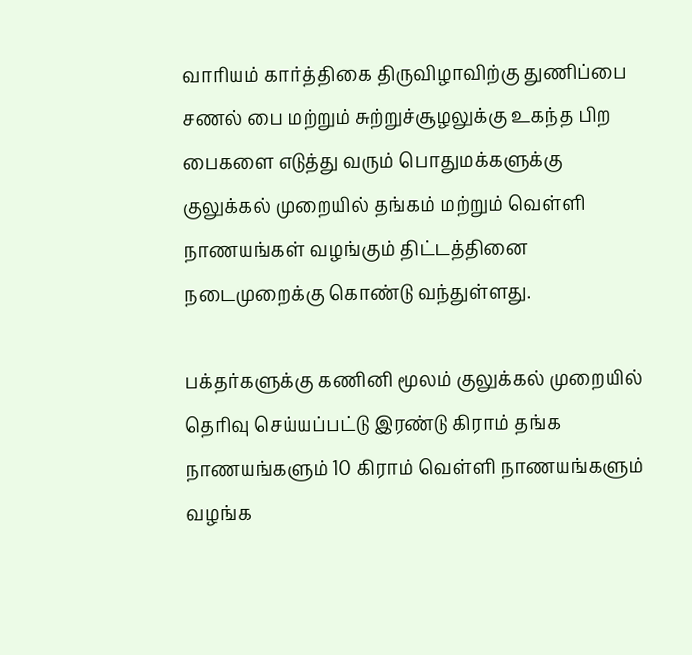வாரியம் கார்த்திகை திருவிழாவிற்கு துணிப்பை சணல் பை மற்றும் சுற்றுச்சூழலுக்கு உகந்த பிற பைகளை எடுத்து வரும் பொதுமக்களுக்கு குலுக்கல் முறையில் தங்கம் மற்றும் வெள்ளி நாணயங்கள் வழங்கும் திட்டத்தினை நடைமுறைக்கு கொண்டு வந்துள்ளது.

பக்தர்களுக்கு கணினி மூலம் குலுக்கல் முறையில் தெரிவு செய்யப்பட்டு இரண்டு கிராம் தங்க நாணயங்களும் 10 கிராம் வெள்ளி நாணயங்களும் வழங்க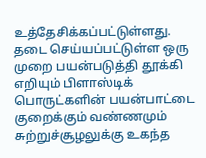உத்தேசிக்கப்பட்டுள்ளது.  தடை செய்யப்பட்டுள்ள ஒரு முறை பயன்படுத்தி தூக்கி எறியும் பிளாஸ்டிக் பொருட்களின் பயன்பாட்டை குறைக்கும் வண்ணமும் சுற்றுச்சூழலுக்கு உகந்த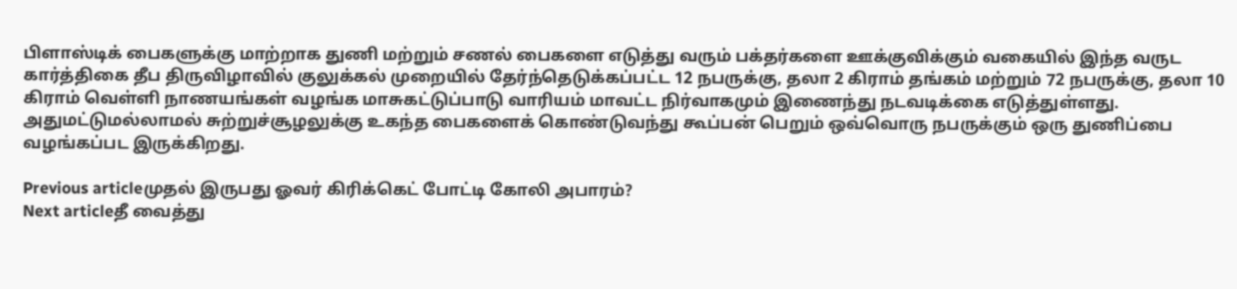பிளாஸ்டிக் பைகளுக்கு மாற்றாக துணி மற்றும் சணல் பைகளை எடுத்து வரும் பக்தர்களை ஊக்குவிக்கும் வகையில் இந்த வருட கார்த்திகை தீப திருவிழாவில் குலுக்கல் முறையில் தேர்ந்தெடுக்கப்பட்ட 12 நபருக்கு, தலா 2 கிராம் தங்கம் மற்றும் 72 நபருக்கு, தலா 10 கிராம் வெள்ளி நாணயங்கள் வழங்க மாசுகட்டுப்பாடு வாரியம் மாவட்ட நிர்வாகமும் இணைந்து நடவடிக்கை எடுத்துள்ளது.  அதுமட்டுமல்லாமல் சுற்றுச்சூழலுக்கு உகந்த பைகளைக் கொண்டுவந்து கூப்பன் பெறும் ஒவ்வொரு நபருக்கும் ஒரு துணிப்பை வழங்கப்பட இருக்கிறது.

Previous articleமுதல் இருபது ஓவர் கிரிக்கெட் போட்டி கோலி அபாரம்?
Next articleதீ வைத்து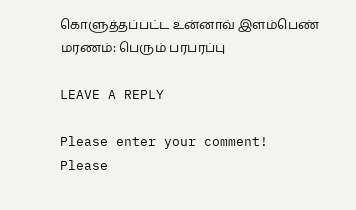கொளுத்தப்பட்ட உன்னாவ் இளம்பெண் மரணம்: பெரும் பரபரப்பு

LEAVE A REPLY

Please enter your comment!
Please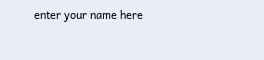enter your name here